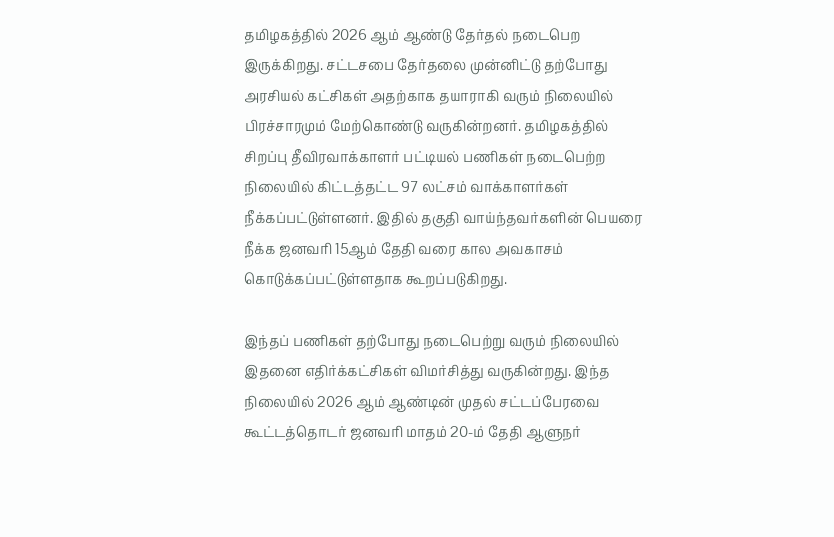தமிழகத்தில் 2026 ஆம் ஆண்டு தேர்தல் நடைபெற இருக்கிறது. சட்டசபை தேர்தலை முன்னிட்டு தற்போது அரசியல் கட்சிகள் அதற்காக தயாராகி வரும் நிலையில் பிரச்சாரமும் மேற்கொண்டு வருகின்றனர். தமிழகத்தில் சிறப்பு தீவிரவாக்காளர் பட்டியல் பணிகள் நடைபெற்ற நிலையில் கிட்டத்தட்ட 97 லட்சம் வாக்காளர்கள் நீக்கப்பட்டுள்ளனர். இதில் தகுதி வாய்ந்தவர்களின் பெயரை நீக்க ஜனவரி 15ஆம் தேதி வரை கால அவகாசம் கொடுக்கப்பட்டுள்ளதாக கூறப்படுகிறது.

இந்தப் பணிகள் தற்போது நடைபெற்று வரும் நிலையில் இதனை எதிர்க்கட்சிகள் விமர்சித்து வருகின்றது. இந்த நிலையில் 2026 ஆம் ஆண்டின் முதல் சட்டப்பேரவை கூட்டத்தொடர் ஜனவரி மாதம் 20-ம் தேதி ஆளுநர்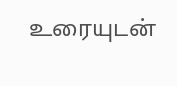உரையுடன்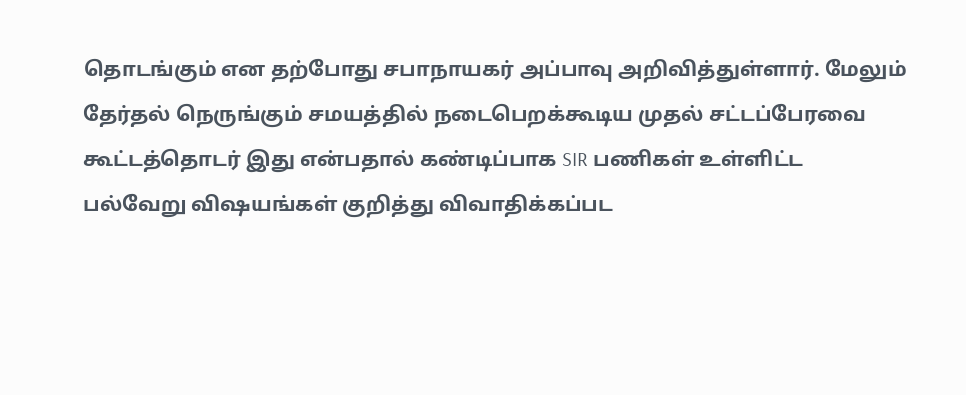தொடங்கும் என தற்போது சபாநாயகர் அப்பாவு அறிவித்துள்ளார். மேலும் தேர்தல் நெருங்கும் சமயத்தில் நடைபெறக்கூடிய முதல் சட்டப்பேரவை கூட்டத்தொடர் இது என்பதால் கண்டிப்பாக SIR பணிகள் உள்ளிட்ட பல்வேறு விஷயங்கள் குறித்து விவாதிக்கப்பட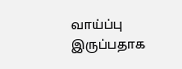வாய்ப்பு இருப்பதாக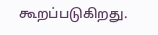கூறப்படுகிறது.